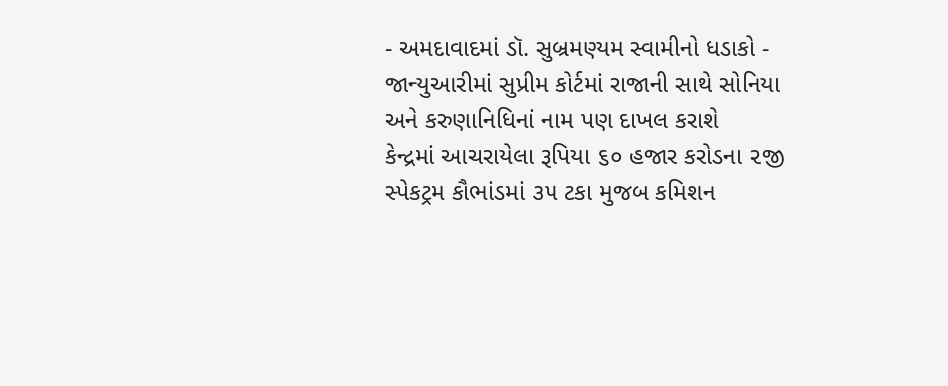- અમદાવાદમાં ડૉ. સુબ્રમણ્યમ સ્વામીનો ધડાકો - જાન્યુઆરીમાં સુપ્રીમ કોર્ટમાં રાજાની સાથે સોનિયા અને કરુણાનિધિનાં નામ પણ દાખલ કરાશે
કેન્દ્રમાં આચરાયેલા રૂપિયા ૬૦ હજાર કરોડના ૨જી સ્પેકટ્રમ કૌભાંડમાં ૩૫ ટકા મુજબ કમિશન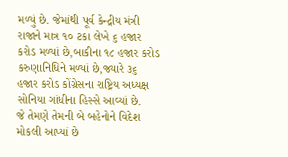મળ્યું છે. જેમાંથી પૂર્વ કેન્દ્રીય મંત્રી રાજાને માત્ર ૧૦ ટકા લેખે ૬ હજાર કરોડ મળ્યાં છે,બાકીના ૧૮ હજાર કરોડ કરુણાનિધિને મળ્યાં છે,જ્યારે ૩૬ હજાર કરોડ કોંગ્રેસના રાષ્ટ્રિય અધ્યક્ષ સોનિયા ગાંધીના હિસ્સે આવ્યાં છે.
જે તેમણે તેમની બે બહેનોને વિદેશ મોકલી આપ્યાં છે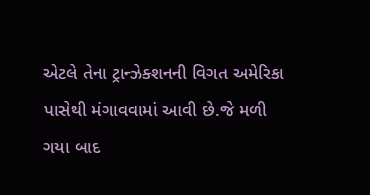એટલે તેના ટ્રાન્ઝેક્શનની વિગત અમેરિકા પાસેથી મંગાવવામાં આવી છે.જે મળી ગયા બાદ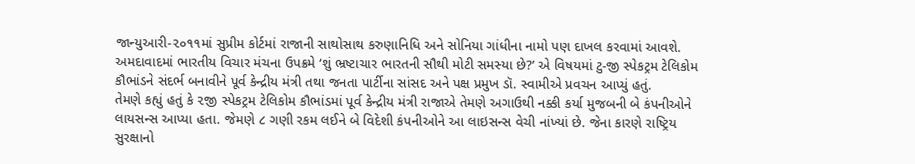જાન્યુઆરી-૨૦૧૧માં સુપ્રીમ કોર્ટમાં રાજાની સાથોસાથ કરુણાનિધિ અને સોનિયા ગાંધીના નામો પણ દાખલ કરવામાં આવશે.
અમદાવાદમાં ભારતીય વિચાર મંચના ઉપક્રમે ‘શું ભ્રષ્ટાચાર ભારતની સૌથી મોટી સમસ્યા છે?’ એ વિષયમાં ટુ-જી સ્પેકટ્રમ ટેલિકોમ કૌભાંડને સંદર્ભ બનાવીને પૂર્વ કેન્દ્રીય મંત્રી તથા જનતા પાર્ટીના સાંસદ અને પક્ષ પ્રમુખ ડૉ. સ્વામીએ પ્રવચન આપ્યું હતું.
તેમણે કહ્યું હતું કે ૨જી સ્પેકટ્રમ ટેલિકોમ કૌભાંડમાં પૂર્વ કેન્દ્રીય મંત્રી રાજાએ તેમણે અગાઉથી નક્કી કર્યા મુજબની બે કંપનીઓને લાયસન્સ આપ્યા હતા. જેમણે ૮ ગણી રકમ લઈને બે વિદેશી કંપનીઓને આ લાઇસન્સ વેચી નાંખ્યાં છે. જેના કારણે રાષ્ટ્રિય સુરક્ષાનો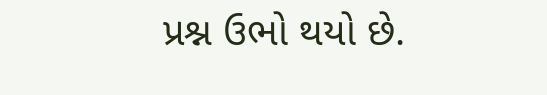પ્રશ્ન ઉભો થયો છે.